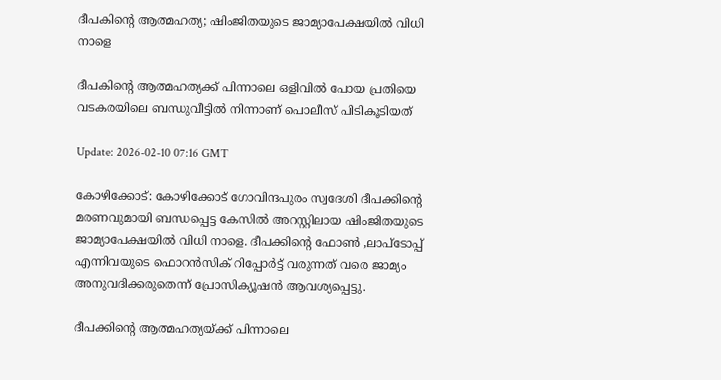ദീപകിന്റെ ആത്മഹത്യ; ഷിംജിതയുടെ ജാമ്യാപേക്ഷയില്‍ വിധി നാളെ

ദീപകിന്‍റെ ആത്മഹത്യക്ക് പിന്നാലെ ഒളിവിൽ പോയ പ്രതിയെ വടകരയിലെ ബന്ധുവീട്ടിൽ നിന്നാണ് പൊലീസ് പിടികൂടിയത്

Update: 2026-02-10 07:16 GMT

കോഴിക്കോട്: കോഴിക്കോട് ഗോവിന്ദപുരം സ്വദേശി ദീപക്കിന്റെ മരണവുമായി ബന്ധപ്പെട്ട കേസില്‍ അറസ്റ്റിലായ ഷിംജിതയുടെ ജാമ്യാപേക്ഷയില്‍ വിധി നാളെ. ദീപക്കിന്റെ ഫോണ്‍ ,ലാപ്‌ടോപ്പ് എന്നിവയുടെ ഫൊറന്‍സിക് റിപ്പോര്‍ട്ട് വരുന്നത് വരെ ജാമ്യം അനുവദിക്കരുതെന്ന് പ്രോസിക്യൂഷന്‍ ആവശ്യപ്പെട്ടു.

ദീപക്കിന്റെ ആത്മഹത്യയ്ക്ക് പിന്നാലെ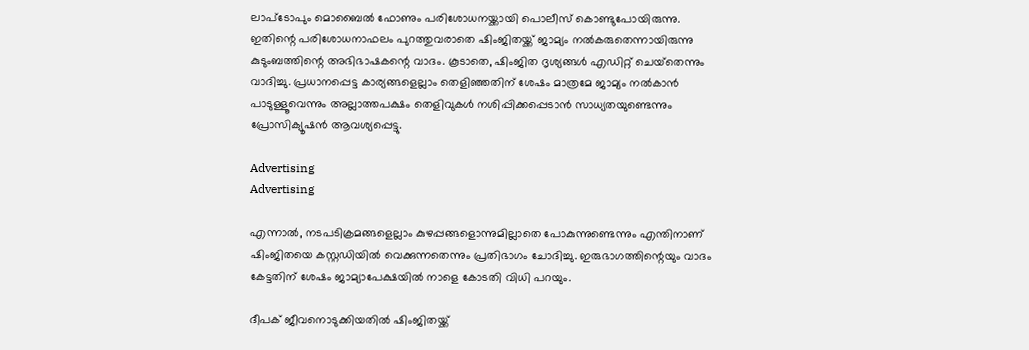ലാപ്‌ടോപും മൊബൈല്‍ ഫോണും പരിശോധനയ്ക്കായി പൊലീസ് കൊണ്ടുപോയിരുന്നു. ഇതിന്റെ പരിശോധനാഫലം പുറത്തുവരാതെ ഷിംജിതയ്ക്ക് ജാമ്യം നല്‍കരുതെന്നായിരുന്നു കുടുംബത്തിന്റെ അഭിഭാഷകന്റെ വാദം. കൂടാതെ, ഷിംജിത ദൃശ്യങ്ങള്‍ എഡിറ്റ് ചെയ്‌തെന്നും വാദിച്ചു. പ്രധാനപ്പെട്ട കാര്യങ്ങളെല്ലാം തെളിഞ്ഞതിന് ശേഷം മാത്രമേ ജാമ്യം നല്‍കാന്‍ പാടുള്ളൂവെന്നും അല്ലാത്തപക്ഷം തെളിവുകള്‍ നശിപ്പിക്കപ്പെടാന്‍ സാധ്യതയുണ്ടെന്നും പ്രോസിക്യൂഷന്‍ ആവശ്യപ്പെട്ടു.

Advertising
Advertising

എന്നാല്‍, നടപടിക്രമങ്ങളെല്ലാം കുഴപ്പങ്ങളൊന്നുമില്ലാതെ പോകുന്നുണ്ടെന്നും എന്തിനാണ് ഷിംജിതയെ കസ്റ്റഡിയില്‍ വെക്കുന്നതെന്നും പ്രതിഭാഗം ചോദിച്ചു. ഇരുഭാഗത്തിന്റെയും വാദം കേട്ടതിന് ശേഷം ജാമ്യാപേക്ഷയില്‍ നാളെ കോടതി വിധി പറയും.

ദീപക് ജീവനൊടുക്കിയതില്‍ ഷിംജിതയ്ക്ക്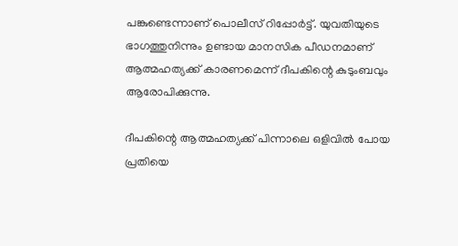പങ്കുണ്ടെന്നാണ് പൊലീസ് റിപ്പോര്‍ട്ട്. യുവതിയുടെ ഭാഗത്തുനിന്നും ഉണ്ടായ മാനസിക പീഡനമാണ് ആത്മഹത്യക്ക് കാരണമെന്ന് ദീപകിന്റെ കുടുംബവും ആരോപിക്കുന്നു.

ദീപകിന്റെ ആത്മഹത്യക്ക് പിന്നാലെ ഒളിവില്‍ പോയ പ്രതിയെ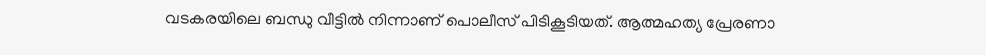വടകരയിലെ ബന്ധു വീട്ടില്‍ നിന്നാണ് പൊലീസ് പിടികൂടിയത്. ആത്മഹത്യ പ്രേരണാ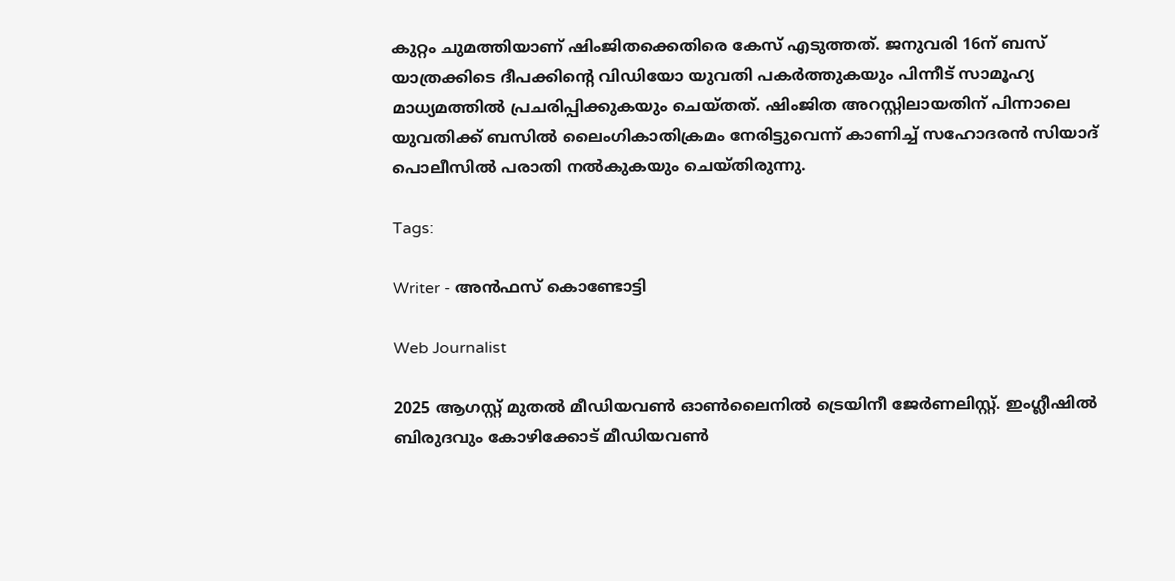കുറ്റം ചുമത്തിയാണ് ഷിംജിതക്കെതിരെ കേസ് എടുത്തത്. ജനുവരി 16ന് ബസ് യാത്രക്കിടെ ദീപക്കിന്റെ വിഡിയോ യുവതി പകര്‍ത്തുകയും പിന്നീട് സാമൂഹ്യ മാധ്യമത്തില്‍ പ്രചരിപ്പിക്കുകയും ചെയ്തത്. ഷിംജിത അറസ്റ്റിലായതിന് പിന്നാലെ യുവതിക്ക് ബസില്‍ ലൈംഗികാതിക്രമം നേരിട്ടുവെന്ന് കാണിച്ച് സഹോദരന്‍ സിയാദ് പൊലീസില്‍ പരാതി നല്‍കുകയും ചെയ്തിരുന്നു.

Tags:

Writer - അൻഫസ് കൊണ്ടോട്ടി

Web Journalist

2025 ആഗസ്റ്റ് മുതൽ മീഡിയവൺ ഓൺലൈനിൽ ട്രെയിനീ ജേർണലിസ്റ്റ്. ഇംഗ്ലീഷിൽ ബിരുദവും കോഴിക്കോട് മീഡിയവൺ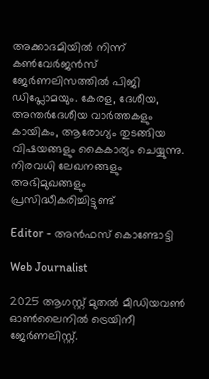അക്കാദമിയിൽ നിന്ന് കൺവേർജൻസ് ജേർണലിസത്തിൽ പിജി ഡിപ്ലോമയും. കേരള, ദേശീയ, അന്തർദേശീയ വാർത്തകളും കായികം, ആരോഗ്യം തുടങ്ങിയ വിഷയങ്ങളും കൈകാര്യം ചെയ്യുന്നു. നിരവധി ലേഖനങ്ങളും അഭിമുഖങ്ങളും പ്രസിദ്ധീകരിച്ചിട്ടുണ്ട്

Editor - അൻഫസ് കൊണ്ടോട്ടി

Web Journalist

2025 ആഗസ്റ്റ് മുതൽ മീഡിയവൺ ഓൺലൈനിൽ ട്രെയിനീ ജേർണലിസ്റ്റ്.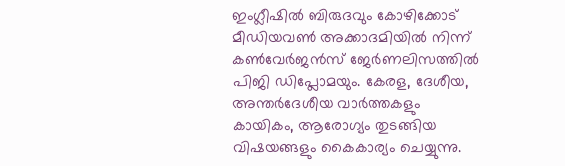ഇംഗ്ലീഷിൽ ബിരുദവും കോഴിക്കോട് മീഡിയവൺ അക്കാദമിയിൽ നിന്ന് കൺവേർജൻസ് ജേർണലിസത്തിൽ പിജി ഡിപ്ലോമയും. കേരള, ദേശീയ, അന്തർദേശീയ വാർത്തകളും കായികം, ആരോഗ്യം തുടങ്ങിയ വിഷയങ്ങളും കൈകാര്യം ചെയ്യുന്നു.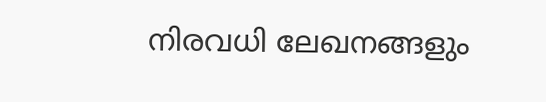നിരവധി ലേഖനങ്ങളും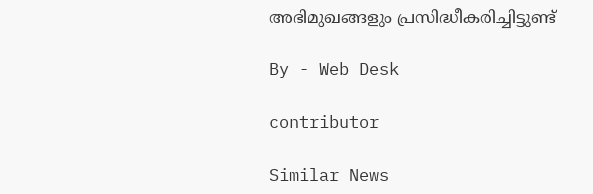അഭിമുഖങ്ങളും പ്രസിദ്ധീകരിച്ചിട്ടുണ്ട്

By - Web Desk

contributor

Similar News